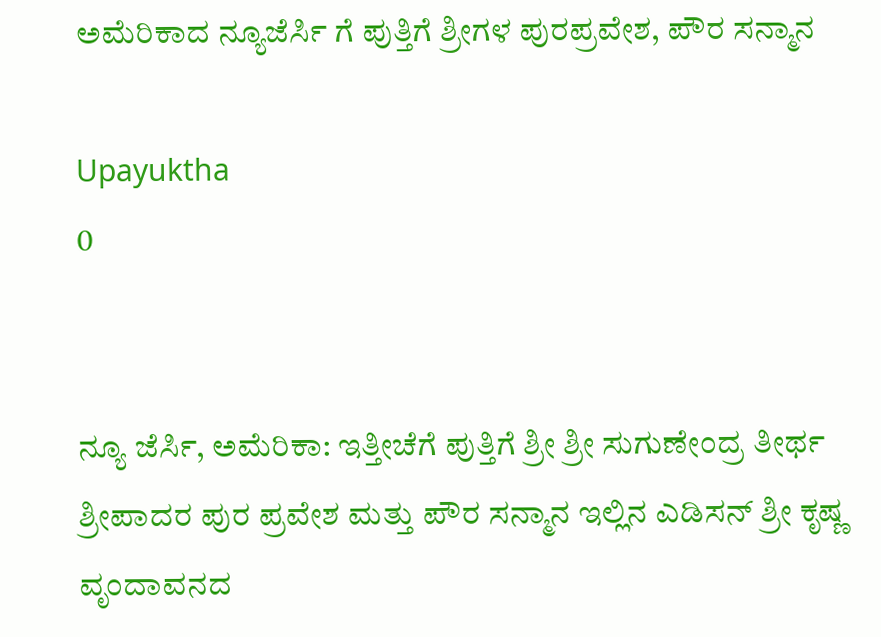ಅಮೆರಿಕಾದ ನ್ಯೂಜೆರ್ಸಿ ಗೆ ಪುತ್ತಿಗೆ ಶ್ರೀಗಳ ಪುರಪ್ರವೇಶ, ಪೌರ ಸನ್ಮಾನ

Upayuktha
0


ನ್ಯೂ ಜೆರ್ಸಿ, ಅಮೆರಿಕಾ: ಇತ್ತೀಚೆಗೆ ಪುತ್ತಿಗೆ ಶ್ರೀ ಶ್ರೀ ಸುಗುಣೇಂದ್ರ ತೀರ್ಥ ಶ್ರೀಪಾದರ ಪುರ ಪ್ರವೇಶ ಮತ್ತು ಪೌರ ಸನ್ಮಾನ ಇಲ್ಲಿನ ಎಡಿಸನ್ ಶ್ರೀ ಕೃಷ್ಣ ವೃಂದಾವನದ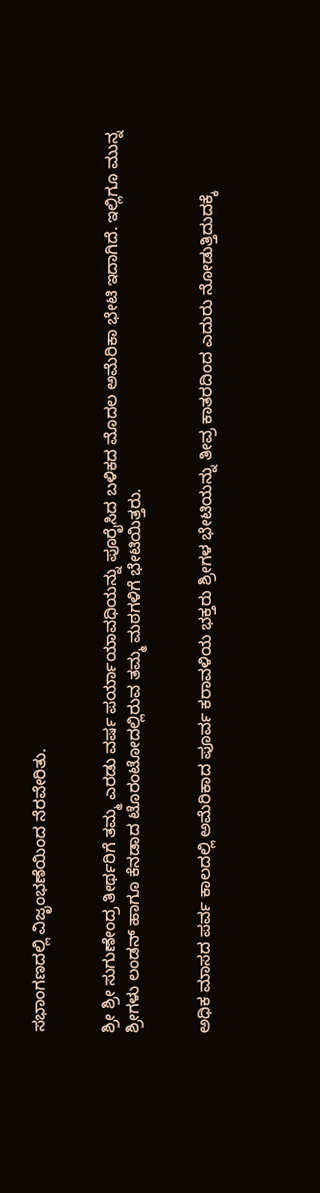ಸಭಾಂಗಣದಲ್ಲಿ ವಿಜೃಂಭಣೆಯಿಂದ ನೆರವೇರಿತು.


ಶ್ರೀ ಶ್ರೀ ಸುಗುಣೇಂದ್ರ ತೀರ್ಥರಿಗೆ ತಮ್ಮ ಎರಡು ವರ್ಷ ಪರ್ಯಾಯಾವಧಿಯನ್ನು ಪೂರೈಸಿದ ಬಳಿಕದ ಮೊದಲ ಅಮೆರಿಕಾ ಭೇಟಿ ಇದಾಗಿದೆ. ಇಲ್ಲಿಗೂ ಮುನ್ನ ಶ್ರೀಗಳು ಲಂಡನ್ ಹಾಗೂ ಕೆನಡಾದ ಟೊರಂಟೋದಲ್ಲಿರುವ ತಮ್ಮ ಮಠಗಳಿಗೆ ಭೇಟಿಯಿತ್ತರು.


ಅಧಿಕ ಮಾಸದ ಪರ್ವ ಕಾಲದಲ್ಲಿ ಅಮೆರಿಕಾದ ಪೂರ್ವ ಕರಾವಳಿಯ ಭಕ್ತರು ಶ್ರೀಗಳ ಭೇಟಿಯನ್ನು ತೀವ್ರ ಕಾತರದಿಂದ ಎದುರು ನೋಡುತ್ತಿದುದಕ್ಕೆ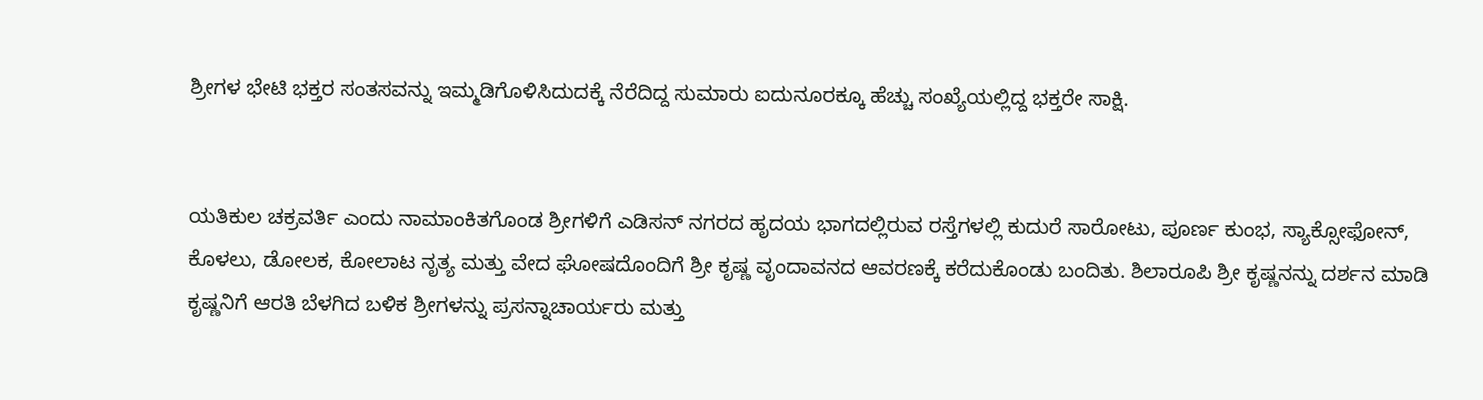ಶ್ರೀಗಳ ಭೇಟಿ ಭಕ್ತರ ಸಂತಸವನ್ನು ಇಮ್ಮಡಿಗೊಳಿಸಿದುದಕ್ಕೆ ನೆರೆದಿದ್ದ ಸುಮಾರು ಐದುನೂರಕ್ಕೂ ಹೆಚ್ಚು ಸಂಖ್ಯೆಯಲ್ಲಿದ್ದ ಭಕ್ತರೇ ಸಾಕ್ಷಿ.


ಯತಿಕುಲ ಚಕ್ರವರ್ತಿ ಎಂದು ನಾಮಾಂಕಿತಗೊಂಡ ಶ್ರೀಗಳಿಗೆ ಎಡಿಸನ್ ನಗರದ ಹೃದಯ ಭಾಗದಲ್ಲಿರುವ ರಸ್ತೆಗಳಲ್ಲಿ ಕುದುರೆ ಸಾರೋಟು, ಪೂರ್ಣ ಕುಂಭ, ಸ್ಯಾಕ್ಸೋಫೋನ್, ಕೊಳಲು, ಡೋಲಕ, ಕೋಲಾಟ ನೃತ್ಯ ಮತ್ತು ವೇದ ಘೋಷದೊಂದಿಗೆ ಶ್ರೀ ಕೃಷ್ಣ ವೃಂದಾವನದ ಆವರಣಕ್ಕೆ ಕರೆದುಕೊಂಡು ಬಂದಿತು. ಶಿಲಾರೂಪಿ ಶ್ರೀ ಕೃಷ್ಣನನ್ನು ದರ್ಶನ ಮಾಡಿ ಕೃಷ್ಣನಿಗೆ ಆರತಿ ಬೆಳಗಿದ ಬಳಿಕ ಶ್ರೀಗಳನ್ನು ಪ್ರಸನ್ನಾಚಾರ್ಯರು ಮತ್ತು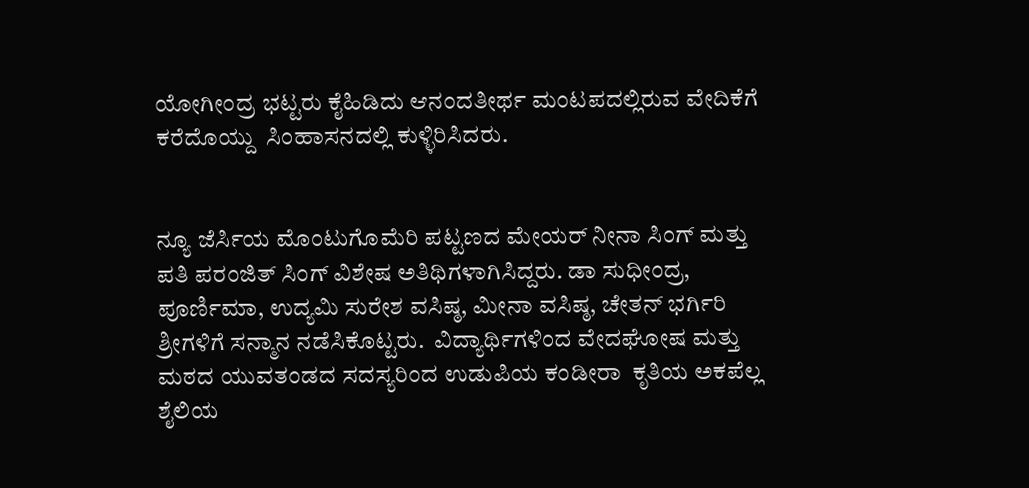ಯೋಗೀಂದ್ರ ಭಟ್ಟರು ಕೈಹಿಡಿದು ಆನಂದತೀರ್ಥ ಮಂಟಪದಲ್ಲಿರುವ ವೇದಿಕೆಗೆ ಕರೆದೊಯ್ದು  ಸಿಂಹಾಸನದಲ್ಲಿ ಕುಳ್ಳಿರಿಸಿದರು.


ನ್ಯೂ ಜೆರ್ಸಿಯ ಮೊಂಟುಗೊಮೆರಿ ಪಟ್ಟಣದ ಮೇಯರ್ ನೀನಾ ಸಿಂಗ್ ಮತ್ತು ಪತಿ ಪರಂಜಿತ್ ಸಿಂಗ್ ವಿಶೇಷ ಅತಿಥಿಗಳಾಗಿಸಿದ್ದರು. ಡಾ ಸುಧೀಂದ್ರ, ಪೂರ್ಣಿಮಾ, ಉದ್ಯಮಿ ಸುರೇಶ ವಸಿಷ್ಠ, ಮೀನಾ ವಸಿಷ್ಠ, ಚೇತನ್ ಭರ್ಗಿರಿ ಶ್ರೀಗಳಿಗೆ ಸನ್ಮಾನ ನಡೆಸಿಕೊಟ್ಟರು.  ವಿದ್ಯಾರ್ಥಿಗಳಿಂದ ವೇದಘೋಷ ಮತ್ತು ಮಠದ ಯುವತಂಡದ ಸದಸ್ಯರಿಂದ ಉಡುಪಿಯ ಕಂಡೀರಾ  ಕೃತಿಯ ಅಕಪೆಲ್ಲ ಶೈಲಿಯ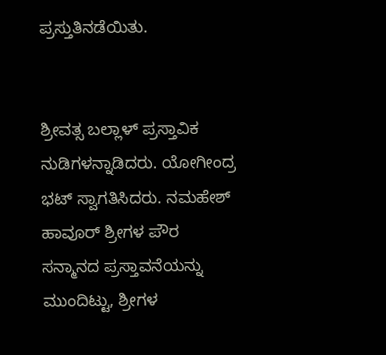ಪ್ರಸ್ತುತಿನಡೆಯಿತು.


ಶ್ರೀವತ್ಸ ಬಲ್ಲಾಳ್ ಪ್ರಸ್ತಾವಿಕ ನುಡಿಗಳನ್ನಾಡಿದರು. ಯೋಗೀಂದ್ರ ಭಟ್ ಸ್ವಾಗತಿಸಿದರು. ನಮಹೇಶ್ ಹಾವೂರ್ ಶ್ರೀಗಳ ಪೌರ ಸನ್ಮಾನದ ಪ್ರಸ್ತಾವನೆಯನ್ನು ಮುಂದಿಟ್ಟು, ಶ್ರೀಗಳ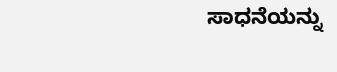ಸಾಧನೆಯನ್ನು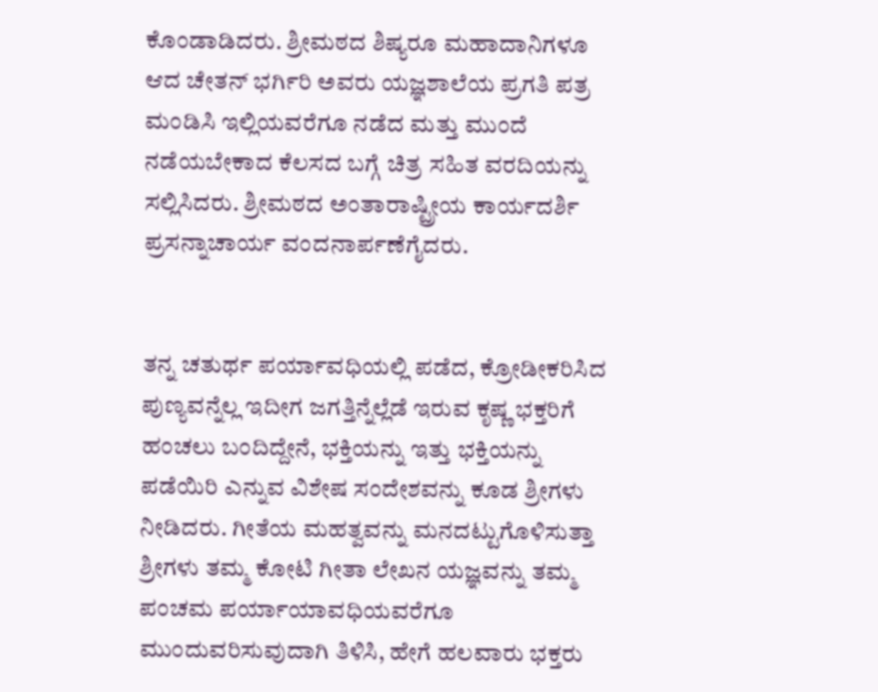ಕೊಂಡಾಡಿದರು. ಶ್ರೀಮಠದ ಶಿಷ್ಯರೂ ಮಹಾದಾನಿಗಳೂ ಆದ ಚೇತನ್ ಭರ್ಗಿರಿ ಅವರು ಯಜ್ಞಶಾಲೆಯ ಪ್ರಗತಿ ಪತ್ರ ಮಂಡಿಸಿ ಇಲ್ಲಿಯವರೆಗೂ ನಡೆದ ಮತ್ತು ಮುಂದೆ ನಡೆಯಬೇಕಾದ ಕೆಲಸದ ಬಗ್ಗೆ ಚಿತ್ರ ಸಹಿತ ವರದಿಯನ್ನು ಸಲ್ಲಿಸಿದರು. ಶ್ರೀಮಠದ ಅಂತಾರಾಷ್ಟ್ರೀಯ ಕಾರ್ಯದರ್ಶಿ ಪ್ರಸನ್ನಾಚಾರ್ಯ ವಂದನಾರ್ಪಣೆಗೈದರು.


ತನ್ನ ಚತುರ್ಥ ಪರ್ಯಾವಧಿಯಲ್ಲಿ ಪಡೆದ, ಕ್ರೋಡೀಕರಿಸಿದ ಪುಣ್ಯವನ್ನೆಲ್ಲ ಇದೀಗ ಜಗತ್ತಿನ್ನೆಲ್ಲೆಡೆ ಇರುವ ಕೃಷ್ಣ ಭಕ್ತರಿಗೆ ಹಂಚಲು ಬಂದಿದ್ದೇನೆ, ಭಕ್ತಿಯನ್ನು ಇತ್ತು ಭಕ್ತಿಯನ್ನು ಪಡೆಯಿರಿ ಎನ್ನುವ ವಿಶೇಷ ಸಂದೇಶವನ್ನು ಕೂಡ ಶ್ರೀಗಳು ನೀಡಿದರು. ಗೀತೆಯ ಮಹತ್ವವನ್ನು ಮನದಟ್ಟುಗೊಳಿಸುತ್ತಾ ಶ್ರೀಗಳು ತಮ್ಮ ಕೋಟಿ ಗೀತಾ ಲೇಖನ ಯಜ್ಞವನ್ನು ತಮ್ಮ ಪಂಚಮ ಪರ್ಯಾಯಾವಧಿಯವರೆಗೂ ಮುಂದುವರಿಸುವುದಾಗಿ ತಿಳಿಸಿ, ಹೇಗೆ ಹಲವಾರು ಭಕ್ತರು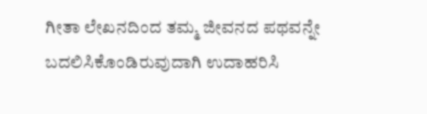ಗೀತಾ ಲೇಖನದಿಂದ ತಮ್ಮ ಜೀವನದ ಪಥವನ್ನೇ ಬದಲಿಸಿಕೊಂಡಿರುವುದಾಗಿ ಉದಾಹರಿಸಿ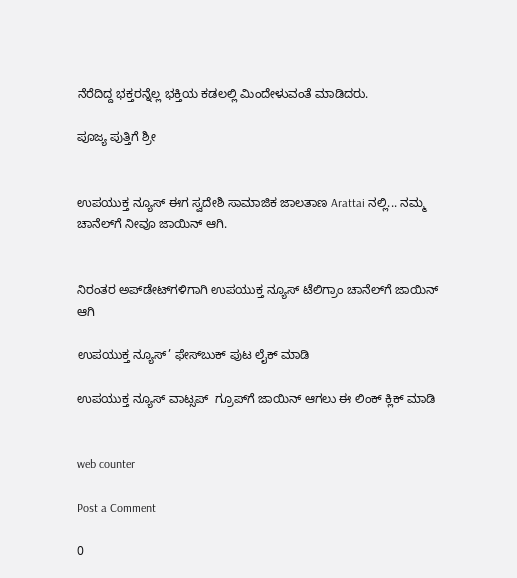ನೆರೆದಿದ್ದ ಭಕ್ತರನ್ನೆಲ್ಲ ಭಕ್ತಿಯ ಕಡಲಲ್ಲಿ ಮಿಂದೇಳುವಂತೆ ಮಾಡಿದರು.

ಪೂಜ್ಯ ಪುತ್ತಿಗೆ ಶ್ರೀ


ಉಪಯುಕ್ತ ನ್ಯೂಸ್ ಈಗ ಸ್ವದೇಶಿ ಸಾಮಾಜಿಕ ಜಾಲತಾಣ Arattai ನಲ್ಲಿ... ನಮ್ಮ ಚಾನೆಲ್‌ಗೆ ನೀವೂ ಜಾಯಿನ್ ಆಗಿ.


ನಿರಂತರ ಅಪ್‌ಡೇಟ್‌ಗಳಿಗಾಗಿ ಉಪಯುಕ್ತ ನ್ಯೂಸ್‌ ಟೆಲಿಗ್ರಾಂ ಚಾನೆಲ್‌ಗೆ ಜಾಯಿನ್‌ ಆಗಿ

ಉಪಯುಕ್ತ ನ್ಯೂಸ್‌’ ಫೇಸ್‌ಬುಕ್ ಪುಟ ಲೈಕ್ ಮಾಡಿ

ಉಪಯುಕ್ತ ನ್ಯೂಸ್‌ ವಾಟ್ಸಪ್‌  ಗ್ರೂಪ್‌ಗೆ ಜಾಯಿನ್ ಆಗಲು ಈ ಲಿಂಕ್ ಕ್ಲಿಕ್ ಮಾಡಿ


web counter

Post a Comment

0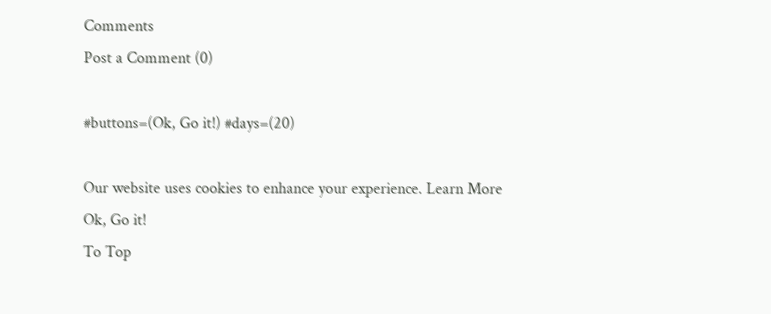Comments
Post a Comment (0)

#buttons=(Ok, Go it!) #days=(20)

Our website uses cookies to enhance your experience. Learn More
Ok, Go it!
To Top